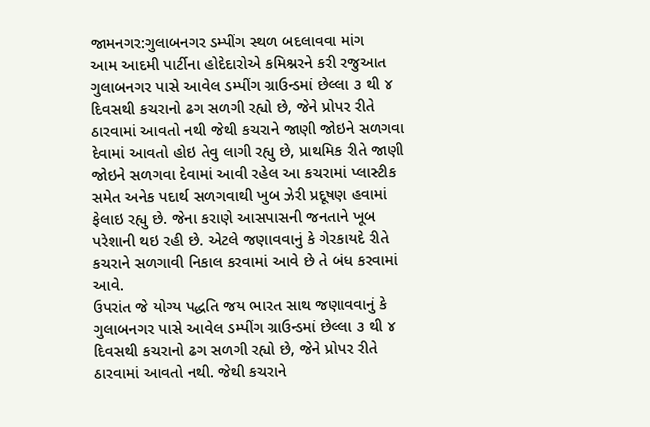જામનગર:ગુલાબનગર ડમ્પીંગ સ્થળ બદલાવવા માંગ
આમ આદમી પાર્ટીના હોદેદારોએ કમિશ્નરને કરી રજુઆત
ગુલાબનગર પાસે આવેલ ડમ્પીંગ ગ્રાઉન્ડમાં છેલ્લા ૩ થી ૪ દિવસથી કચરાનો ઢગ સળગી રહ્યો છે, જેને પ્રોપર રીતે ઠારવામાં આવતો નથી જેથી કચરાને જાણી જોઇને સળગવા દેવામાં આવતો હોઇ તેવુ લાગી રહ્યુ છે, પ્રાથમિક રીતે જાણી જોઇને સળગવા દેવામાં આવી રહેલ આ કચરામાં પ્લાસ્ટીક સમેત અનેક પદાર્થ સળગવાથી ખુબ ઝેરી પ્રદૂષણ હવામાં ફેલાઇ રહ્યુ છે. જેના કરાણે આસપાસની જનતાને ખૂબ પરેશાની થઇ રહી છે. એટલે જણાવવાનું કે ગેરકાયદે રીતે કચરાને સળગાવી નિકાલ કરવામાં આવે છે તે બંધ કરવામાં આવે.
ઉપરાંત જે યોગ્ય પદ્ધતિ જય ભારત સાથ જણાવવાનું કે ગુલાબનગર પાસે આવેલ ડમ્પીંગ ગ્રાઉન્ડમાં છેલ્લા ૩ થી ૪ દિવસથી કચરાનો ઢગ સળગી રહ્યો છે, જેને પ્રોપર રીતે ઠારવામાં આવતો નથી. જેથી કચરાને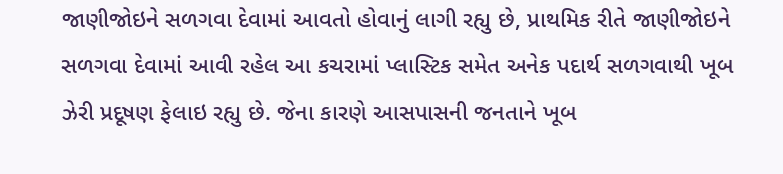જાણીજોઇને સળગવા દેવામાં આવતો હોવાનું લાગી રહ્યુ છે, પ્રાથમિક રીતે જાણીજોઇને સળગવા દેવામાં આવી રહેલ આ કચરામાં પ્લાસ્ટિક સમેત અનેક પદાર્થ સળગવાથી ખૂબ ઝેરી પ્રદૂષણ ફેલાઇ રહ્યુ છે. જેના કારણે આસપાસની જનતાને ખૂબ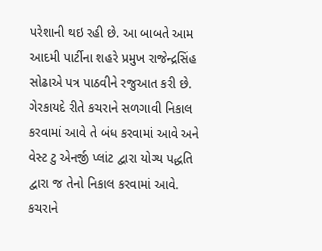પરેશાની થઇ રહી છે. આ બાબતે આમ આદમી પાર્ટીના શહરે પ્રમુખ રાજેન્દ્રસિંહ સોઢાએ પત્ર પાઠવીને રજુઆત કરી છે.
ગેરકાયદે રીતે કચરાને સળગાવી નિકાલ કરવામાં આવે તે બંધ કરવામાં આવે અને વેસ્ટ ટુ એનર્જી પ્લાંટ દ્વારા યોગ્ય પદ્ધતિ દ્વારા જ તેનો નિકાલ કરવામાં આવે.
કચરાને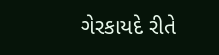ગેરકાયદે રીતે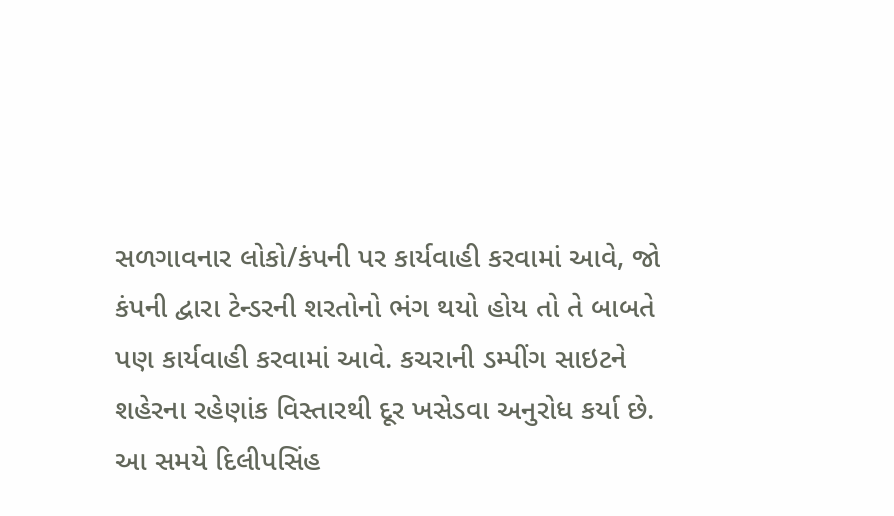સળગાવનાર લોકો/કંપની પર કાર્યવાહી કરવામાં આવે, જો કંપની દ્વારા ટેન્ડરની શરતોનો ભંગ થયો હોય તો તે બાબતે પણ કાર્યવાહી કરવામાં આવે. કચરાની ડમ્પીંગ સાઇટને શહેરના રહેણાંક વિસ્તારથી દૂર ખસેડવા અનુરોધ કર્યા છે. આ સમયે દિલીપસિંહ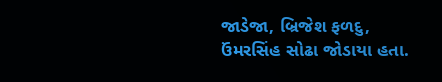જાડેજા, બ્રિજેશ ફળદુ, ઉંમરસિંહ સોઢા જોડાયા હતા.